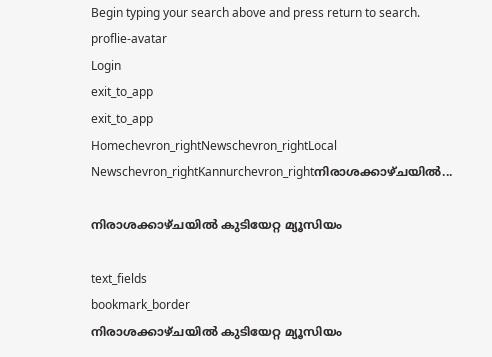Begin typing your search above and press return to search.
proflie-avatar
Login
exit_to_app
exit_to_app
Homechevron_rightNewschevron_rightLocal Newschevron_rightKannurchevron_rightനിരാശക്കാഴ്ചയിൽ...

നിരാശക്കാഴ്ചയിൽ കുടിയേറ്റ മ്യൂസിയം

text_fields
bookmark_border
നിരാശക്കാഴ്ചയിൽ കുടിയേറ്റ മ്യൂസിയം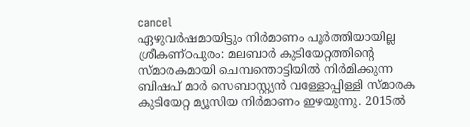cancel
ഏഴുവർഷമായിട്ടും നിർമാണം പൂർത്തിയായില്ല ശ്രീകണ്ഠപുരം: മലബാർ കുടിയേറ്റത്തിന്റെ സ്മാരകമായി ചെമ്പന്തൊട്ടിയിൽ നിർമിക്കുന്ന ബിഷപ് മാർ സെബാസ്റ്റ്യൻ‌ വള്ളോപ്പിള്ളി സ്മാരക കുടിയേറ്റ മ്യൂസിയ നിർമാണം ഇഴയുന്നു. 2015ൽ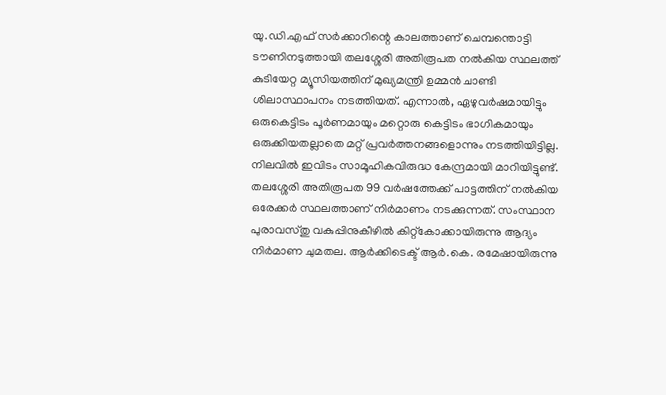യു.ഡി.എഫ് സർക്കാറിന്റെ കാലത്താണ് ചെമ്പന്തൊട്ടി ടൗണിനടുത്തായി തലശ്ശേരി അതിരൂപത നൽകിയ സ്ഥലത്ത് കുടിയേറ്റ മ്യൂസിയത്തിന് മുഖ്യമന്ത്രി ഉമ്മൻ ചാണ്ടി ശിലാസ്ഥാപനം നടത്തിയത്. എന്നാൽ, ഏഴുവർഷമായിട്ടും ഒരുകെട്ടിടം പൂർണമായും മറ്റൊരു കെട്ടിടം ഭാഗികമായും ഒരുക്കിയതല്ലാതെ മറ്റ് പ്രവർത്തനങ്ങളൊന്നും നടത്തിയിട്ടില്ല. നിലവിൽ ഇവിടം സാമൂഹികവിരുദ്ധ കേന്ദ്രമായി മാറിയിട്ടുണ്ട്. തലശ്ശേരി അതിരൂപത 99 വർഷത്തേക്ക് പാട്ടത്തിന് നൽകിയ ഒരേക്കർ സ്ഥലത്താണ് നിർമാണം നടക്കുന്നത്. സംസ്ഥാന പുരാവസ്തു വകുപ്പിനുകീഴിൽ കിറ്റ്കോക്കായിരുന്നു ആദ്യം നിർമാണ ചുമതല. ആർക്കിടെക്ട് ആർ.കെ. രമേഷായിരുന്നു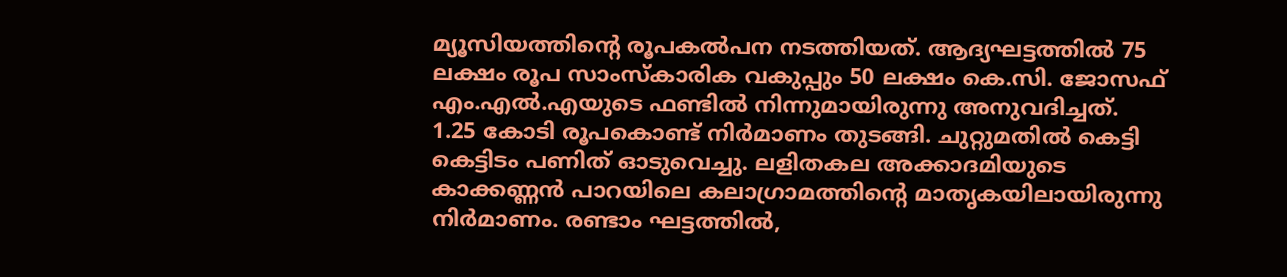മ്യൂസിയത്തിന്റെ രൂപകൽപന നടത്തിയത്. ആദ്യഘട്ടത്തിൽ 75 ലക്ഷം രൂപ സാംസ്കാരിക വകുപ്പും 50 ലക്ഷം കെ.സി. ജോസഫ് എം.എൽ.എയുടെ ഫണ്ടിൽ നിന്നുമായിരുന്നു അനുവദിച്ചത്. 1.25 കോടി രൂപകൊണ്ട് നിർമാണം തുടങ്ങി. ചുറ്റുമതിൽ കെട്ടി കെട്ടിടം പണിത് ഓടുവെച്ചു. ലളിതകല അക്കാദമിയുടെ കാക്കണ്ണൻ പാറയിലെ കലാഗ്രാമത്തിന്റെ മാതൃകയിലായിരുന്നു നിർമാണം. രണ്ടാം ഘട്ടത്തിൽ,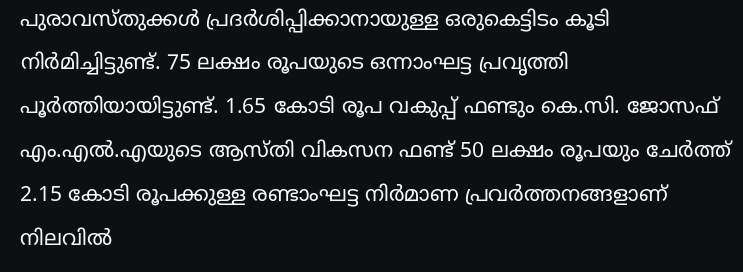പുരാവസ്തുക്കൾ പ്രദർശിപ്പിക്കാനായുള്ള ഒരുകെട്ടിടം കൂടി നിർമിച്ചിട്ടുണ്ട്. 75 ലക്ഷം രൂപയുടെ ഒന്നാംഘട്ട പ്രവൃത്തി പൂർത്തിയായിട്ടുണ്ട്. 1.65 കോടി രൂപ വകുപ്പ് ഫണ്ടും കെ.സി. ജോസഫ് എം.എൽ.എയുടെ ആസ്തി വികസന ഫണ്ട് 50 ലക്ഷം രൂപയും ചേർത്ത് 2.15 കോടി രൂപക്കുള്ള രണ്ടാംഘട്ട നിർമാണ പ്രവർത്തനങ്ങളാണ് നിലവിൽ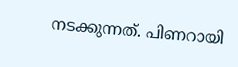നടക്കുന്നത്. പിണറായി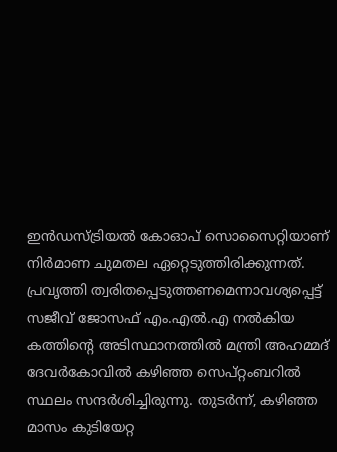ഇൻഡസ്ട്രിയൽ കോഓപ് സൊസൈറ്റിയാണ് നിർമാണ ചുമതല ഏറ്റെടുത്തിരിക്കുന്നത്. പ്രവൃത്തി ത്വരിതപ്പെടുത്തണമെന്നാവശ്യപ്പെട്ട് സജീവ് ജോസഫ് എം.എൽ.എ നൽകിയ കത്തിന്റെ അടിസ്ഥാനത്തിൽ മന്ത്രി അഹമ്മദ് ദേവർകോവിൽ കഴിഞ്ഞ സെപ്റ്റംബറിൽ സ്ഥലം സന്ദർശിച്ചിരുന്നു. തുടർന്ന്, കഴിഞ്ഞ മാസം കുടിയേറ്റ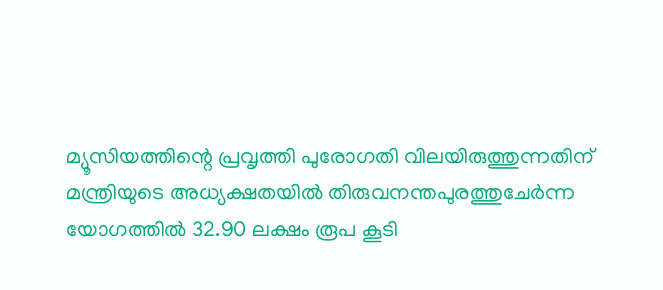മ്യൂസിയത്തിന്റെ പ്രവൃത്തി പുരോഗതി വിലയിരുത്തുന്നതിന് മന്ത്രിയുടെ അധ്യക്ഷതയിൽ തിരുവനന്തപുരത്തുചേർന്ന യോഗത്തിൽ 32.90 ലക്ഷം രൂപ കൂടി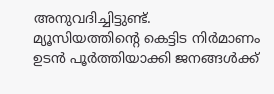അനുവദിച്ചിട്ടുണ്ട്. മ്യൂസിയത്തിന്റെ കെട്ടിട നിർമാണം ഉടൻ പൂർത്തിയാക്കി ജനങ്ങൾക്ക്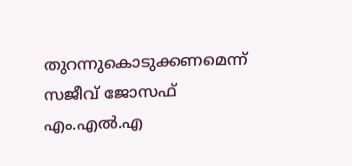തുറന്നുകൊടുക്കണമെന്ന് സജീവ് ജോസഫ് എം.എൽ.എ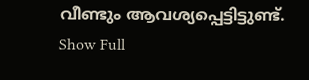വീണ്ടും ആവശ്യപ്പെട്ടിട്ടുണ്ട്.
Show Full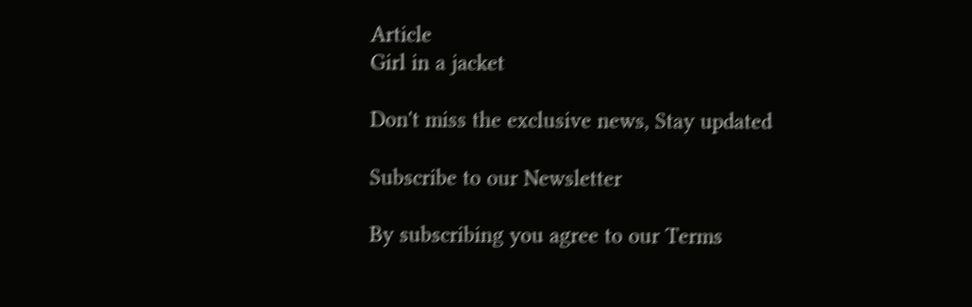Article
Girl in a jacket

Don't miss the exclusive news, Stay updated

Subscribe to our Newsletter

By subscribing you agree to our Terms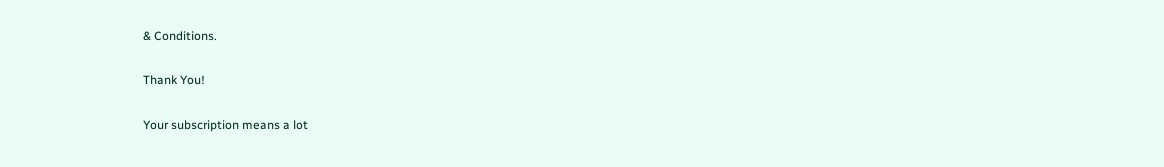& Conditions.

Thank You!

Your subscription means a lot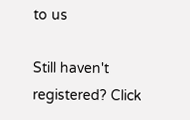to us

Still haven't registered? Click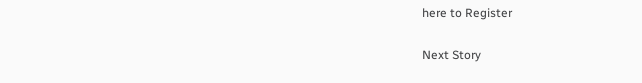here to Register

Next Story